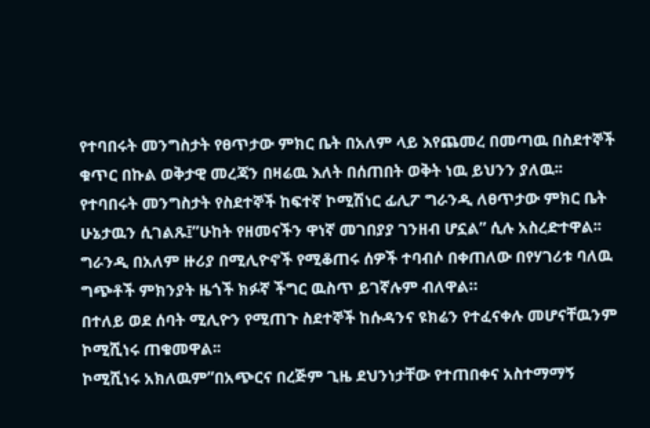የተባበሩት መንግስታት የፀጥታው ምክር ቤት በአለም ላይ እየጨመረ በመጣዉ በስደተኞች ቁጥር በኩል ወቅታዊ መረጃን በዛሬዉ እለት በሰጠበት ወቅት ነዉ ይህንን ያለዉ፡፡
የተባበሩት መንግስታት የስደተኞች ከፍተኛ ኮሚሽነር ፊሊፖ ግራንዲ ለፀጥታው ምክር ቤት ሁኔታዉን ሲገልጹ፤”ሁከት የዘመናችን ዋነኛ መገበያያ ገንዘብ ሆኗል” ሲሉ አስረድተዋል፡፡
ግራንዲ በአለም ዙሪያ በሚሊዮኖች የሚቆጠሩ ሰዎች ተባብሶ በቀጠለው በየሃገሪቱ ባለዉ ግጭቶች ምክንያት ዜጎች ክፉኛ ችግር ዉስጥ ይገኛሉም ብለዋል።
በተለይ ወደ ሰባት ሚሊዮን የሚጠጉ ስደተኞች ከሱዳንና ዩክሬን የተፈናቀሉ መሆናቸዉንም ኮሚሺነሩ ጠቁመዋል፡፡
ኮሚሺነሩ አክለዉም”በአጭርና በረጅም ጊዜ ደህንነታቸው የተጠበቀና አስተማማኝ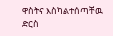ዋስትና እስካልተሰጣቸዉ ድርስ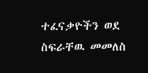ተፈናቃዮችን ወደ ስፍራቸዉ መመለስ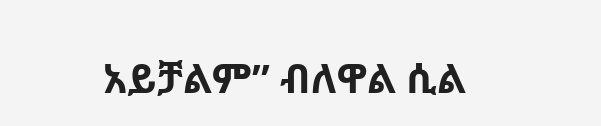አይቻልም” ብለዋል ሲል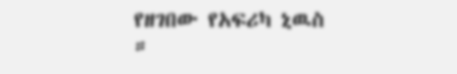የዘገበው የአፍሪካ ኒዉስ ።